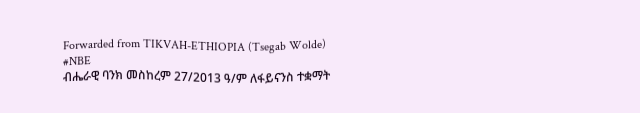Forwarded from TIKVAH-ETHIOPIA (Tsegab Wolde)
#NBE
ብሔራዊ ባንክ መስከረም 27/2013 ዓ/ም ለፋይናንስ ተቋማት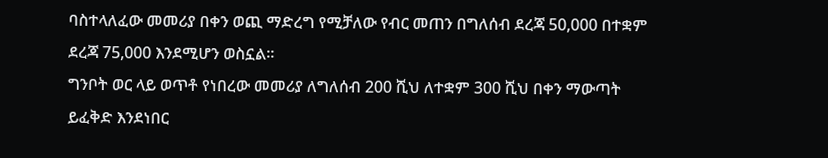ባስተላለፈው መመሪያ በቀን ወጪ ማድረግ የሚቻለው የብር መጠን በግለሰብ ደረጃ 50,000 በተቋም ደረጃ 75,000 እንደሚሆን ወስኗል።
ግንቦት ወር ላይ ወጥቶ የነበረው መመሪያ ለግለሰብ 200 ሺህ ለተቋም 300 ሺህ በቀን ማውጣት ይፈቅድ እንደነበር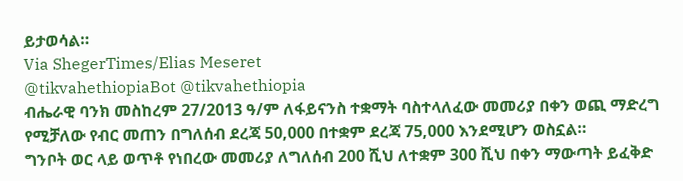ይታወሳል።
Via ShegerTimes/Elias Meseret
@tikvahethiopiaBot @tikvahethiopia
ብሔራዊ ባንክ መስከረም 27/2013 ዓ/ም ለፋይናንስ ተቋማት ባስተላለፈው መመሪያ በቀን ወጪ ማድረግ የሚቻለው የብር መጠን በግለሰብ ደረጃ 50,000 በተቋም ደረጃ 75,000 እንደሚሆን ወስኗል።
ግንቦት ወር ላይ ወጥቶ የነበረው መመሪያ ለግለሰብ 200 ሺህ ለተቋም 300 ሺህ በቀን ማውጣት ይፈቅድ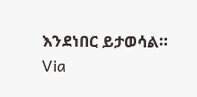እንደነበር ይታወሳል።
Via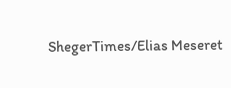ShegerTimes/Elias Meseret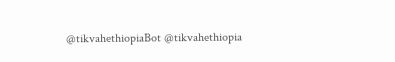@tikvahethiopiaBot @tikvahethiopia